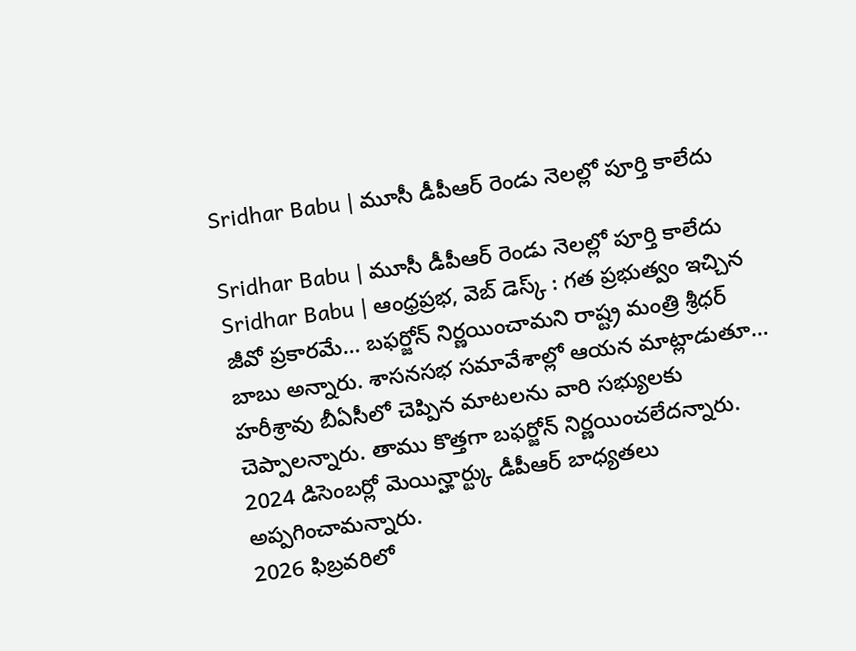Sridhar Babu | మూసీ డీపీఆర్ రెండు నెలల్లో పూర్తి కాలేదు

Sridhar Babu | మూసీ డీపీఆర్ రెండు నెలల్లో పూర్తి కాలేదు
Sridhar Babu | ఆంధ్రప్రభ, వెబ్ డెస్క్ : గత ప్రభుత్వం ఇచ్చిన జీవో ప్రకారమే… బఫర్జోన్ నిర్ణయించామని రాష్ట్ర మంత్రి శ్రీధర్ బాబు అన్నారు. శాసనసభ సమావేశాల్లో ఆయన మాట్లాడుతూ… హరీశ్రావు బీఏసీలో చెప్పిన మాటలను వారి సభ్యులకు చెప్పాలన్నారు. తాము కొత్తగా బఫర్జోన్ నిర్ణయించలేదన్నారు. 2024 డిసెంబర్లో మెయిన్హార్ట్కు డీపీఆర్ బాధ్యతలు అప్పగించామన్నారు.
2026 ఫిబ్రవరిలో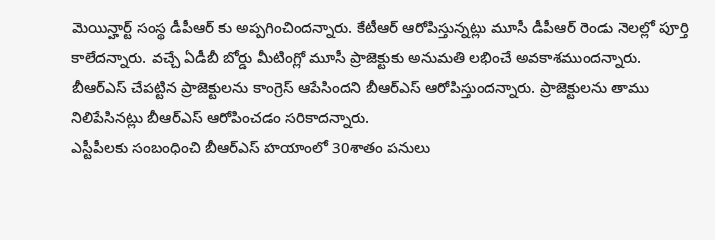మెయిన్హార్ట్ సంస్థ డీపీఆర్ కు అప్పగించిందన్నారు. కేటీఆర్ ఆరోపిస్తున్నట్లు మూసీ డీపీఆర్ రెండు నెలల్లో పూర్తి కాలేదన్నారు. వచ్చే ఏడీబీ బోర్డు మీటింగ్లో మూసీ ప్రాజెక్టుకు అనుమతి లభించే అవకాశముందన్నారు. బీఆర్ఎస్ చేపట్టిన ప్రాజెక్టులను కాంగ్రెస్ ఆపేసిందని బీఆర్ఎస్ ఆరోపిస్తుందన్నారు. ప్రాజెక్టులను తాము నిలిపేసినట్లు బీఆర్ఎస్ ఆరోపించడం సరికాదన్నారు.
ఎస్టీపీలకు సంబంధించి బీఆర్ఎస్ హయాంలో 30శాతం పనులు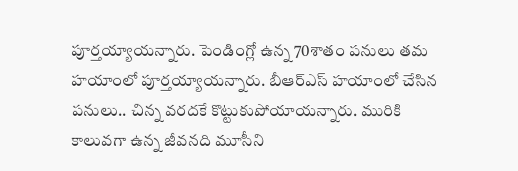పూర్తయ్యాయన్నారు. పెండింగ్లో ఉన్న 70శాతం పనులు తమ హయాంలో పూర్తయ్యాయన్నారు. బీఆర్ఎస్ హయాంలో చేసిన పనులు.. చిన్న వరదకే కొట్టుకుపోయాయన్నారు. మురికి కాలువగా ఉన్న జీవనది మూసీని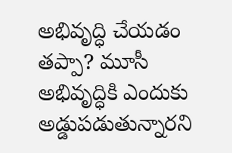అభివృద్ధి చేయడం తప్పా? మూసీ అభివృద్ధికి ఎందుకు అడ్డుపడుతున్నారని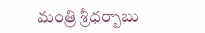మంత్రి శ్రీధర్బాబు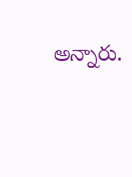అన్నారు.